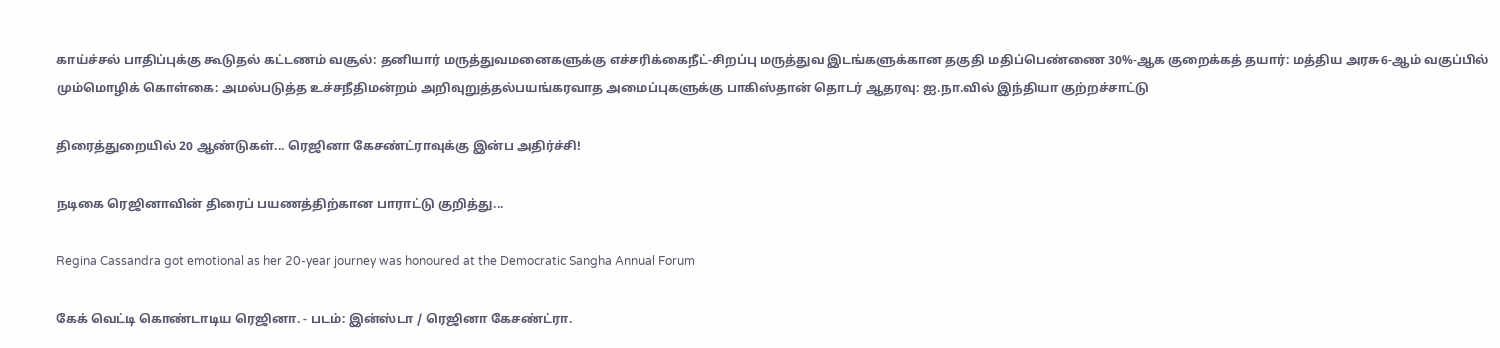காய்ச்சல் பாதிப்புக்கு கூடுதல் கட்டணம் வசூல்: தனியார் மருத்துவமனைகளுக்கு எச்சரிக்கைநீட்-சிறப்பு மருத்துவ இடங்களுக்கான தகுதி மதிப்பெண்ணை 30%-ஆக குறைக்கத் தயார்: மத்திய அரசு6-ஆம் வகுப்பில் மும்மொழிக் கொள்கை: அமல்படுத்த உச்சநீதிமன்றம் அறிவுறுத்தல்பயங்கரவாத அமைப்புகளுக்கு பாகிஸ்தான் தொடர் ஆதரவு: ஐ.நா.வில் இந்தியா குற்றச்சாட்டு

திரைத்துறையில் 20 ஆண்டுகள்... ரெஜினா கேசண்ட்ராவுக்கு இன்ப அதிர்ச்சி!

நடிகை ரெஜினாவின் திரைப் பயணத்திற்கான பாராட்டு குறித்து...

Regina Cassandra got emotional as her 20-year journey was honoured at the Democratic Sangha Annual Forum

கேக் வெட்டி கொண்டாடிய ரெஜினா. - படம்: இன்ஸ்டா / ரெஜினா கேசண்ட்ரா.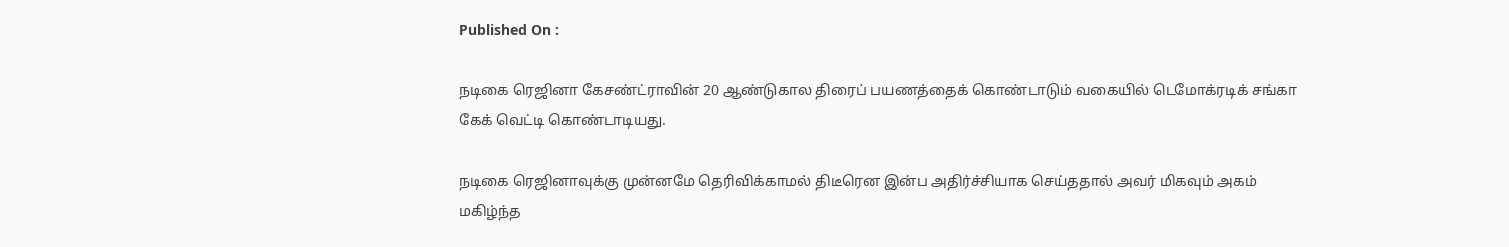Published On :

நடிகை ரெஜினா கேசண்ட்ராவின் 20 ஆண்டுகால திரைப் பயணத்தைக் கொண்டாடும் வகையில் டெமோக்ரடிக் சங்கா கேக் வெட்டி கொண்டாடியது.

நடிகை ரெஜினாவுக்கு முன்னமே தெரிவிக்காமல் திடீரென இன்ப அதிர்ச்சியாக செய்ததால் அவர் மிகவும் அகம் மகிழ்ந்த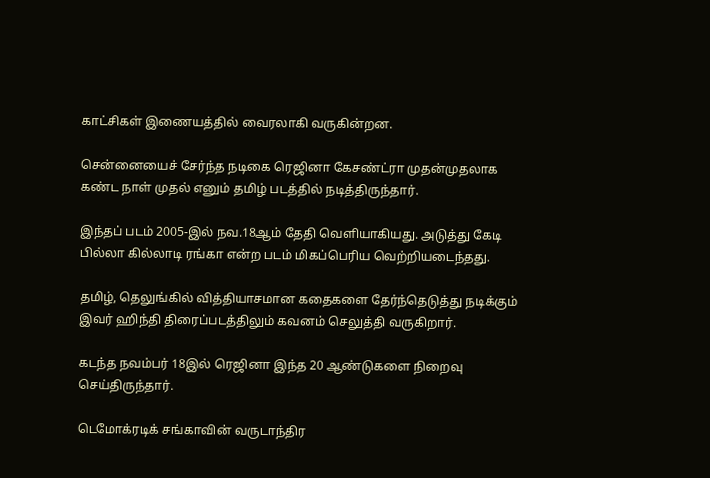காட்சிகள் இணையத்தில் வைரலாகி வருகின்றன.

சென்னையைச் சேர்ந்த நடிகை ரெஜினா கேசண்ட்ரா முதன்முதலாக கண்ட நாள் முதல் எனும் தமிழ் படத்தில் நடித்திருந்தார்.

இந்தப் படம் 2005-இல் நவ.18ஆம் தேதி வெளியாகியது. அடுத்து கேடி பில்லா கில்லாடி ரங்கா என்ற படம் மிகப்பெரிய வெற்றியடைந்தது.

தமிழ், தெலுங்கில் வித்தியாசமான கதைகளை தேர்ந்தெடுத்து நடிக்கும் இவர் ஹிந்தி திரைப்படத்திலும் கவனம் செலுத்தி வருகிறார்.

கடந்த நவம்பர் 18இல் ரெஜினா இந்த 20 ஆண்டுகளை நிறைவு செய்திருந்தார்.

டெமோக்ரடிக் சங்காவின் வருடாந்திர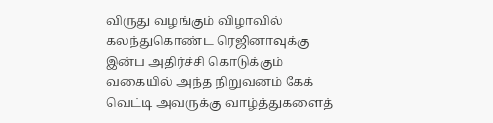விருது வழங்கும் விழாவில் கலந்துகொண்ட ரெஜினாவுக்கு இன்ப அதிர்ச்சி கொடுக்கும் வகையில் அந்த நிறுவனம் கேக் வெட்டி அவருக்கு வாழ்த்துகளைத்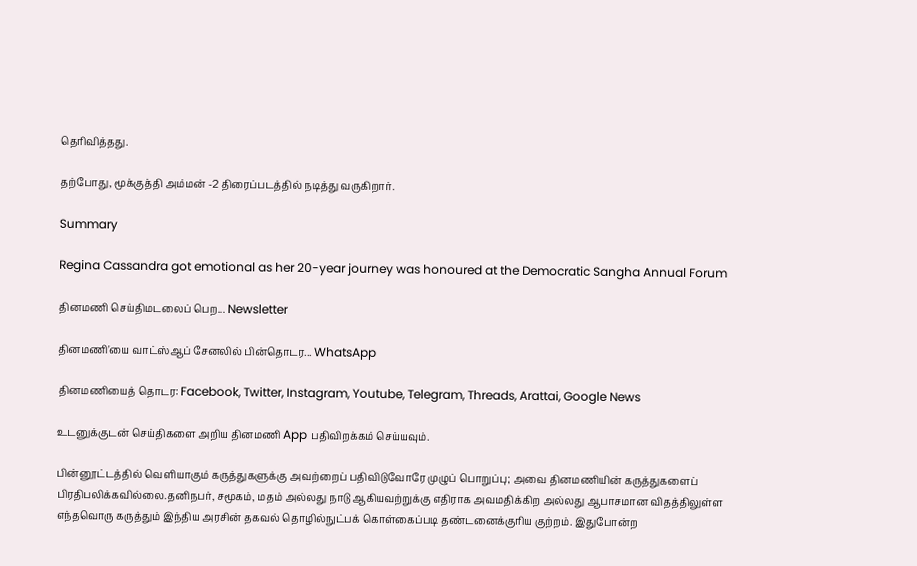தெரிவித்தது.

தற்போது, மூக்குத்தி அம்மன் -2 திரைப்படத்தில் நடித்து வருகிறார்.

Summary

Regina Cassandra got emotional as her 20-year journey was honoured at the Democratic Sangha Annual Forum

தினமணி செய்திமடலைப் பெற... Newsletter

தினமணி'யை வாட்ஸ்ஆப் சேனலில் பின்தொடர... WhatsApp

தினமணியைத் தொடர: Facebook, Twitter, Instagram, Youtube, Telegram, Threads, Arattai, Google News

உடனுக்குடன் செய்திகளை அறிய தினமணி App பதிவிறக்கம் செய்யவும்.

பின்னூட்டத்தில் வெளியாகும் கருத்துகளுக்கு அவற்றைப் பதிவிடுவோரே முழுப் பொறுப்பு; அவை தினமணியின் கருத்துகளைப் பிரதிபலிக்கவில்லை.தனிநபர், சமூகம், மதம் அல்லது நாடு ஆகியவற்றுக்கு எதிராக அவமதிக்கிற அல்லது ஆபாசமான விதத்திலுள்ள எந்தவொரு கருத்தும் இந்திய அரசின் தகவல் தொழில்நுட்பக் கொள்கைப்படி தண்டனைக்குரிய குற்றம். இதுபோன்ற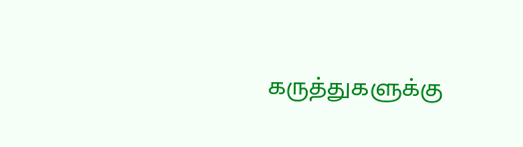கருத்துகளுக்கு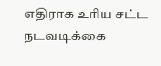எதிராக உரிய சட்ட நடவடிக்கை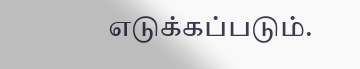எடுக்கப்படும்.